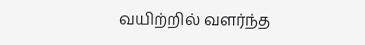வயிற்றில் வளர்ந்த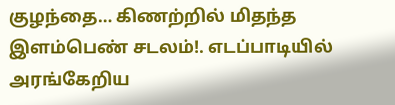குழந்தை… கிணற்றில் மிதந்த இளம்பெண் சடலம்!. எடப்பாடியில் அரங்கேறிய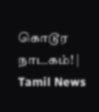கொடூர நாடகம்! | Tamil News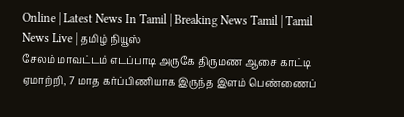Online | Latest News In Tamil | Breaking News Tamil | Tamil News Live | தமிழ் நியூஸ்
சேலம் மாவட்டம் எடப்பாடி அருகே திருமண ஆசை காட்டி ஏமாற்றி, 7 மாத கர்ப்பிணியாக இருந்த இளம் பெண்ணைப்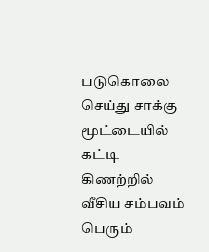படுகொலை செய்து சாக்கு மூட்டையில் கட்டி கிணற்றில் வீசிய சம்பவம் பெரும்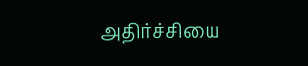அதிர்ச்சியை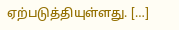ஏற்படுத்தியுள்ளது. […]